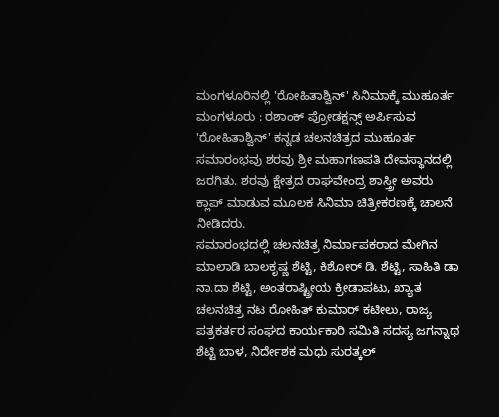ಮಂಗಳೂರಿನಲ್ಲಿ 'ರೋಹಿತಾಶ್ವಿನ್' ಸಿನಿಮಾಕ್ಕೆ ಮುಹೂರ್ತ
ಮಂಗಳೂರು : ರಶಾಂಕ್ ಪ್ರೋಡಕ್ಷನ್ಸ್ ಅರ್ಪಿಸುವ 'ರೋಹಿತಾಶ್ವಿನ್' ಕನ್ನಡ ಚಲನಚಿತ್ರದ ಮುಹೂರ್ತ ಸಮಾರಂಭವು ಶರವು ಶ್ರೀ ಮಹಾಗಣಪತಿ ದೇವಸ್ಥಾನದಲ್ಲಿ ಜರಗಿತು. ಶರವು ಕ್ಷೇತ್ರದ ರಾಘವೇಂದ್ರ ಶಾಸ್ತ್ರೀ ಅವರು ಕ್ಲಾಪ್ ಮಾಡುವ ಮೂಲಕ ಸಿನಿಮಾ ಚಿತ್ರೀಕರಣಕ್ಕೆ ಚಾಲನೆ ನೀಡಿದರು.
ಸಮಾರಂಭದಲ್ಲಿ ಚಲನಚಿತ್ರ ನಿರ್ಮಾಪಕರಾದ ಮೇಗಿನ ಮಾಲಾಡಿ ಬಾಲಕೃಷ್ಣ ಶೆಟ್ಟಿ, ಕಿಶೋರ್ ಡಿ. ಶೆಟ್ಟಿ, ಸಾಹಿತಿ ಡಾ ನಾ.ದಾ ಶೆಟ್ಟಿ, ಅಂತರಾಷ್ಟ್ರೀಯ ಕ್ರೀಡಾಪಟು, ಖ್ಯಾತ ಚಲನಚಿತ್ರ ನಟ ರೋಹಿತ್ ಕುಮಾರ್ ಕಟೀಲು, ರಾಜ್ಯ ಪತ್ರಕರ್ತರ ಸಂಘದ ಕಾರ್ಯಕಾರಿ ಸಮಿತಿ ಸದಸ್ಯ ಜಗನ್ನಾಥ ಶೆಟ್ಟಿ ಬಾಳ, ನಿರ್ದೇಶಕ ಮಧು ಸುರತ್ಕಲ್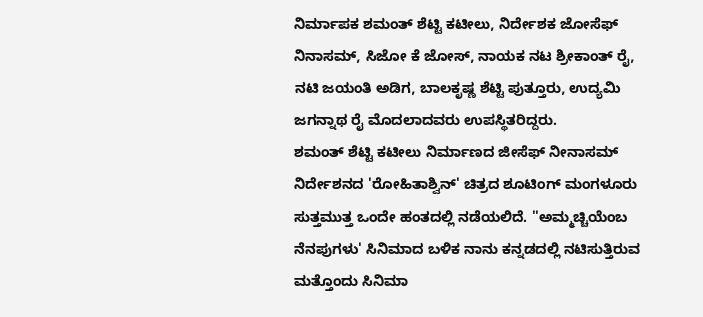ನಿರ್ಮಾಪಕ ಶಮಂತ್ ಶೆಟ್ಟಿ ಕಟೀಲು, ನಿರ್ದೇಶಕ ಜೋಸೆಫ್ ನಿನಾಸಮ್, ಸಿಜೋ ಕೆ ಜೋಸ್, ನಾಯಕ ನಟ ಶ್ರೀಕಾಂತ್ ರೈ, ನಟಿ ಜಯಂತಿ ಅಡಿಗ, ಬಾಲಕೃಷ್ಣ ಶೆಟ್ಟಿ ಪುತ್ತೂರು, ಉದ್ಯಮಿ ಜಗನ್ನಾಥ ರೈ ಮೊದಲಾದವರು ಉಪಸ್ಥಿತರಿದ್ದರು.
ಶಮಂತ್ ಶೆಟ್ಟಿ ಕಟೀಲು ನಿರ್ಮಾಣದ ಜೀಸೆಫ್ ನೀನಾಸಮ್ ನಿರ್ದೇಶನದ 'ರೋಹಿತಾಶ್ವಿನ್' ಚಿತ್ರದ ಶೂಟಿಂಗ್ ಮಂಗಳೂರು ಸುತ್ತಮುತ್ತ ಒಂದೇ ಹಂತದಲ್ಲಿ ನಡೆಯಲಿದೆ. ''ಅಮ್ಮಚ್ಚಿಯೆಂಬ ನೆನಪುಗಳು' ಸಿನಿಮಾದ ಬಳಿಕ ನಾನು ಕನ್ನಡದಲ್ಲಿ ನಟಿಸುತ್ತಿರುವ ಮತ್ತೊಂದು ಸಿನಿಮಾ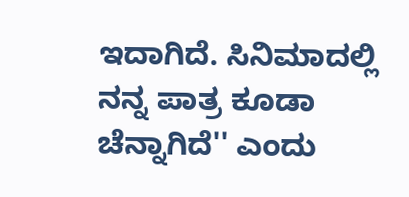ಇದಾಗಿದೆ. ಸಿನಿಮಾದಲ್ಲಿ ನನ್ನ ಪಾತ್ರ ಕೂಡಾ ಚೆನ್ನಾಗಿದೆ'' ಎಂದು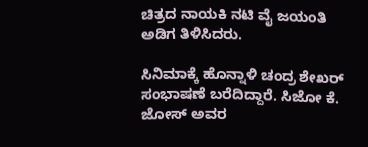ಚಿತ್ರದ ನಾಯಕಿ ನಟಿ ವೈ ಜಯಂತಿ ಅಡಿಗ ತಿಳಿಸಿದರು.

ಸಿನಿಮಾಕ್ಕೆ ಹೊನ್ನಾಳಿ ಚಂದ್ರ ಶೇಖರ್ ಸಂಭಾಷಣೆ ಬರೆದಿದ್ದಾರೆ. ಸಿಜೋ ಕೆ. ಜೋಸ್ ಅವರ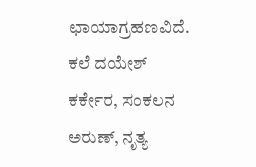ಛಾಯಾಗ್ರಹಣವಿದೆ.
ಕಲೆ ದಯೇಶ್ ಕರ್ಕೇರ, ಸಂಕಲನ ಅರುಣ್, ನೃತ್ಯ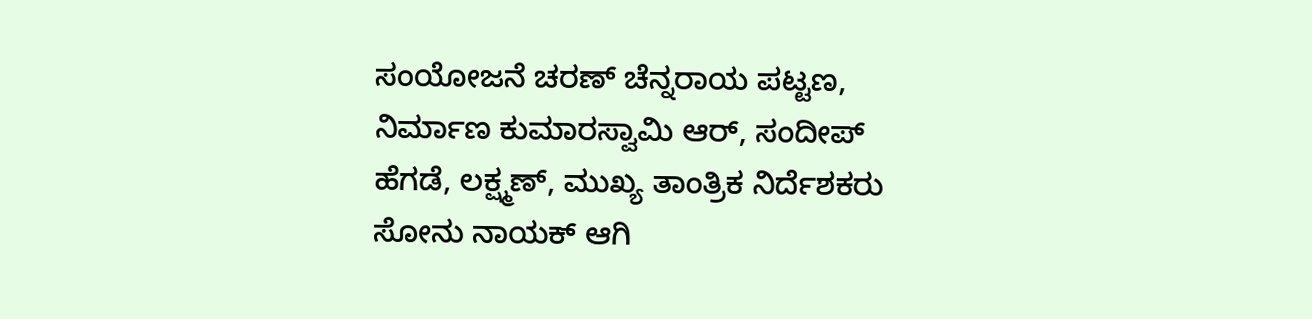ಸಂಯೋಜನೆ ಚರಣ್ ಚೆನ್ನರಾಯ ಪಟ್ಟಣ, ನಿರ್ಮಾಣ ಕುಮಾರಸ್ವಾಮಿ ಆರ್, ಸಂದೀಪ್ ಹೆಗಡೆ, ಲಕ್ಷ್ಮಣ್, ಮುಖ್ಯ ತಾಂತ್ರಿಕ ನಿರ್ದೆಶಕರು ಸೋನು ನಾಯಕ್ ಆಗಿ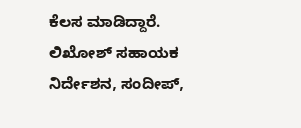ಕೆಲಸ ಮಾಡಿದ್ದಾರೆ.
ಲಿಖೋಶ್ ಸಹಾಯಕ ನಿರ್ದೇಶನ, ಸಂದೀಪ್,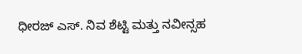ಧೀರಜ್ ಎಸ್. ನಿವ ಶೆಟ್ಟಿ ಮತ್ತು ನವೀನ್ಸಹ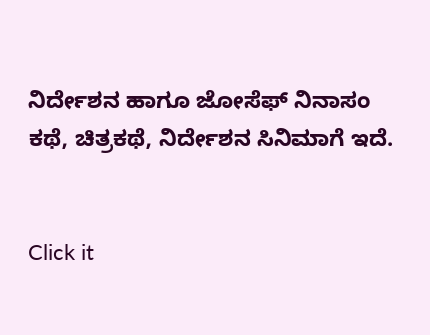ನಿರ್ದೇಶನ ಹಾಗೂ ಜೋಸೆಫ್ ನಿನಾಸಂ ಕಥೆ, ಚಿತ್ರಕಥೆ, ನಿರ್ದೇಶನ ಸಿನಿಮಾಗೆ ಇದೆ.


Click it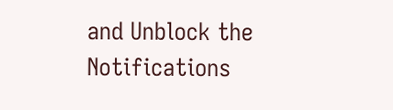and Unblock the Notifications